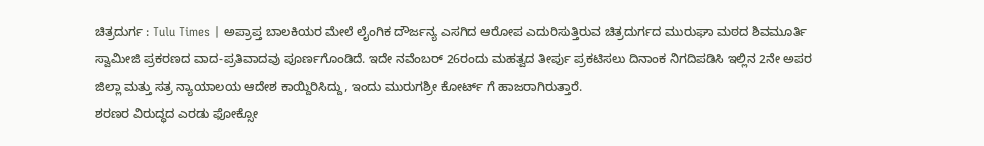ಚಿತ್ರದುರ್ಗ : Tulu Times | ಅಪ್ರಾಪ್ತ ಬಾಲಕಿಯರ ಮೇಲೆ ಲೈಂಗಿಕ ದೌರ್ಜನ್ಯ ಎಸಗಿದ ಆರೋಪ ಎದುರಿಸುತ್ತಿರುವ ಚಿತ್ರದುರ್ಗದ ಮುರುಘಾ ಮಠದ ಶಿವಮೂರ್ತಿ ಸ್ವಾಮೀಜಿ ಪ್ರಕರಣದ ವಾದ-ಪ್ರತಿವಾದವು ಪೂರ್ಣಗೊಂಡಿದೆ. ಇದೇ ನವೆಂಬರ್ 26ರಂದು ಮಹತ್ವದ ತೀರ್ಪು ಪ್ರಕಟಿಸಲು ದಿನಾಂಕ ನಿಗದಿಪಡಿಸಿ ಇಲ್ಲಿನ 2ನೇ ಅಪರ ಜಿಲ್ಲಾ ಮತ್ತು ಸತ್ರ ನ್ಯಾಯಾಲಯ ಆದೇಶ ಕಾಯ್ದಿರಿಸಿದ್ದು, ಇಂದು ಮುರುಗಶ್ರೀ ಕೋರ್ಟ್ ಗೆ ಹಾಜರಾಗಿರುತ್ತಾರೆ.
ಶರಣರ ವಿರುದ್ಧದ ಎರಡು ಫೋಕ್ಸೋ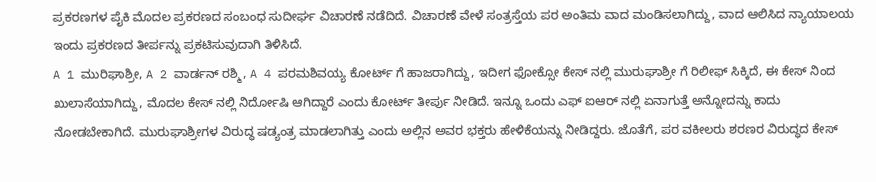ಪ್ರಕರಣಗಳ ಪೈಕಿ ಮೊದಲ ಪ್ರಕರಣದ ಸಂಬಂಧ ಸುದೀರ್ಘ ವಿಚಾರಣೆ ನಡೆದಿದೆ. ವಿಚಾರಣೆ ವೇಳೆ ಸಂತ್ರಸ್ತೆಯ ಪರ ಅಂತಿಮ ವಾದ ಮಂಡಿಸಲಾಗಿದ್ದು, ವಾದ ಆಲಿಸಿದ ನ್ಯಾಯಾಲಯ ಇಂದು ಪ್ರಕರಣದ ತೀರ್ಪನ್ನು ಪ್ರಕಟಿಸುವುದಾಗಿ ತಿಳಿಸಿದೆ.
A 1 ಮುರಿಘಾಶ್ರೀ, A 2 ವಾರ್ಡನ್ ರಶ್ಮಿ, A 4 ಪರಮಶಿವಯ್ಯ ಕೋರ್ಟ್ ಗೆ ಹಾಜರಾಗಿದ್ದು, ಇದೀಗ ಫೋಕ್ಸೋ ಕೇಸ್ ನಲ್ಲಿ ಮುರುಘಾಶ್ರೀ ಗೆ ರಿಲೀಫ್ ಸಿಕ್ಕಿದೆ, ಈ ಕೇಸ್ ನಿಂದ ಖುಲಾಸೆಯಾಗಿದ್ದು, ಮೊದಲ ಕೇಸ್ ನಲ್ಲಿ ನಿರ್ದೋಷಿ ಆಗಿದ್ದಾರೆ ಎಂದು ಕೋರ್ಟ್ ತೀರ್ಪು ನೀಡಿದೆ. ಇನ್ನೂ ಒಂದು ಎಫ್ ಐಆರ್ ನಲ್ಲಿ ಏನಾಗುತ್ತೆ ಅನ್ನೋದನ್ನು ಕಾದು ನೋಡಬೇಕಾಗಿದೆ. ಮುರುಘಾಶ್ರೀಗಳ ವಿರುದ್ಧ ಷಡ್ಯಂತ್ರ ಮಾಡಲಾಗಿತ್ತು ಎಂದು ಅಲ್ಲಿನ ಅವರ ಭಕ್ತರು ಹೇಳಿಕೆಯನ್ನು ನೀಡಿದ್ದರು. ಜೊತೆಗೆ, ಪರ ವಕೀಲರು ಶರಣರ ವಿರುದ್ಧದ ಕೇಸ್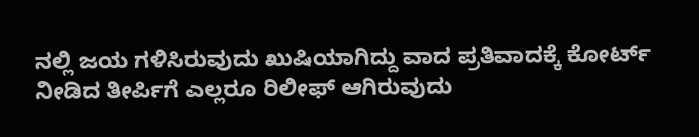ನಲ್ಲಿ ಜಯ ಗಳಿಸಿರುವುದು ಖುಷಿಯಾಗಿದ್ದು ವಾದ ಪ್ರತಿವಾದಕ್ಕೆ ಕೋರ್ಟ್ ನೀಡಿದ ತೀರ್ಪಿಗೆ ಎಲ್ಲರೂ ರಿಲೀಫ್ ಆಗಿರುವುದು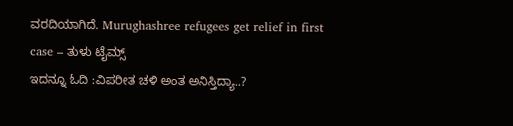ವರದಿಯಾಗಿದೆ. Murughashree refugees get relief in first case – ತುಳು ಟೈಮ್ಸ್
ಇದನ್ನೂ ಓದಿ :ವಿಪರೀತ ಚಳಿ ಅಂತ ಅನಿಸ್ತಿದ್ಯಾ..?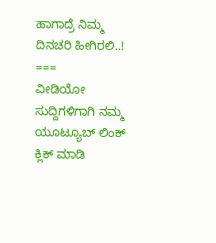ಹಾಗಾದ್ರೆ ನಿಮ್ಮ ದಿನಚರಿ ಹೀಗಿರಲಿ..!
===
ವೀಡಿಯೋ ಸುದ್ದಿಗಳಿಗಾಗಿ ನಮ್ಮ ಯೂಟ್ಯೂಬ್ ಲಿಂಕ್ ಕ್ಲಿಕ್ ಮಾಡಿ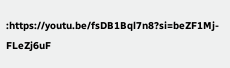:https://youtu.be/fsDB1Bql7n8?si=beZF1Mj-FLeZj6uF